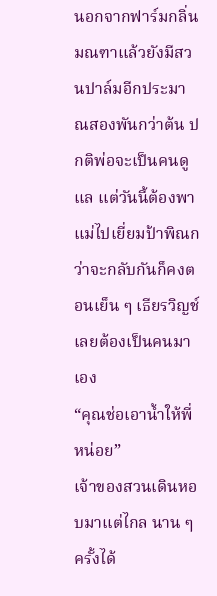นอกจากฟาร์มกลิ่นมณฑาแล้วยังมีสวนปาล์มอีกประมาณสองพันกว่าต้น ปกติพ่อจะเป็นคนดูแล แต่วันนี้ต้องพาแม่ไปเยี่ยมป้าพิณกว่าจะกลับกันก็คงตอนเย็น ๆ เธียรวิญช์เลยต้องเป็นคนมาเอง
“คุณช่อเอาน้ำให้พี่หน่อย”
เจ้าของสวนเดินหอบมาแต่ไกล นาน ๆ ครั้งได้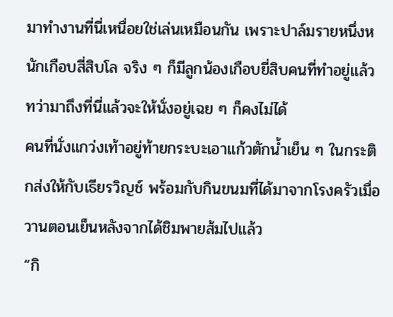มาทำงานที่นี่เหนื่อยใช่เล่นเหมือนกัน เพราะปาล์มรายหนึ่งหนักเกือบสี่สิบโล จริง ๆ ก็มีลูกน้องเกือบยี่สิบคนที่ทำอยู่แล้ว ทว่ามาถึงที่นี่แล้วจะให้นั่งอยู่เฉย ๆ ก็คงไม่ได้
คนที่นั่งแกว่งเท้าอยู่ท้ายกระบะเอาแก้วตักน้ำเย็น ๆ ในกระติกส่งให้กับเธียรวิญช์ พร้อมกับกินขนมที่ได้มาจากโรงครัวเมื่อวานตอนเย็นหลังจากได้ชิมพายส้มไปแล้ว
“กิ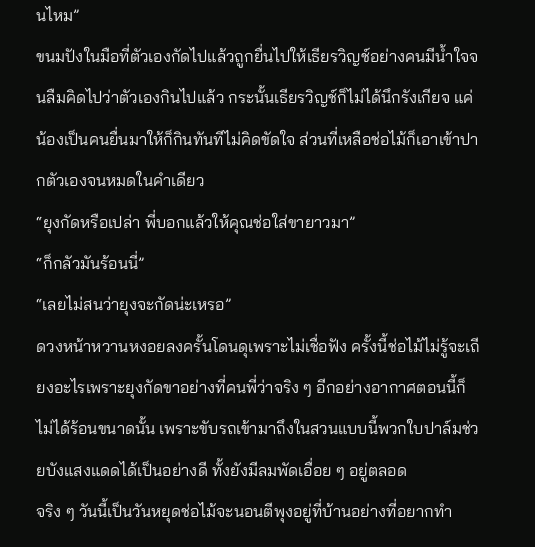นไหม”
ขนมปังในมือที่ตัวเองกัดไปแล้วถูกยื่นไปให้เธียรวิญช์อย่างคนมีน้ำใจจนลืมคิดไปว่าตัวเองกินไปแล้ว กระนั้นเธียรวิญช์ก็ไม่ได้นึกรังเกียจ แค่น้องเป็นคนยื่นมาให้ก็กินทันทีไม่คิดขัดใจ ส่วนที่เหลือช่อไม้ก็เอาเข้าปากตัวเองจนหมดในคำเดียว
“ยุงกัดหรือเปล่า พี่บอกแล้วให้คุณช่อใส่ขายาวมา”
“ก็กลัวมันร้อนนี่”
“เลยไม่สนว่ายุงจะกัดน่ะเหรอ”
ดวงหน้าหวานหงอยลงครั้นโดนดุเพราะไม่เชื่อฟัง ครั้งนี้ช่อไม้ไม่รู้จะเถียงอะไรเพราะยุงกัดขาอย่างที่คนพี่ว่าจริง ๆ อีกอย่างอากาศตอนนี้ก็ไม่ได้ร้อนขนาดนั้น เพราะขับรถเข้ามาถึงในสวนแบบนี้พวกใบปาล์มช่วยบังแสงแดดได้เป็นอย่างดี ทั้งยังมีลมพัดเอื่อย ๆ อยู่ตลอด
จริง ๆ วันนี้เป็นวันหยุดช่อไม้จะนอนตีพุงอยู่ที่บ้านอย่างที่อยากทำ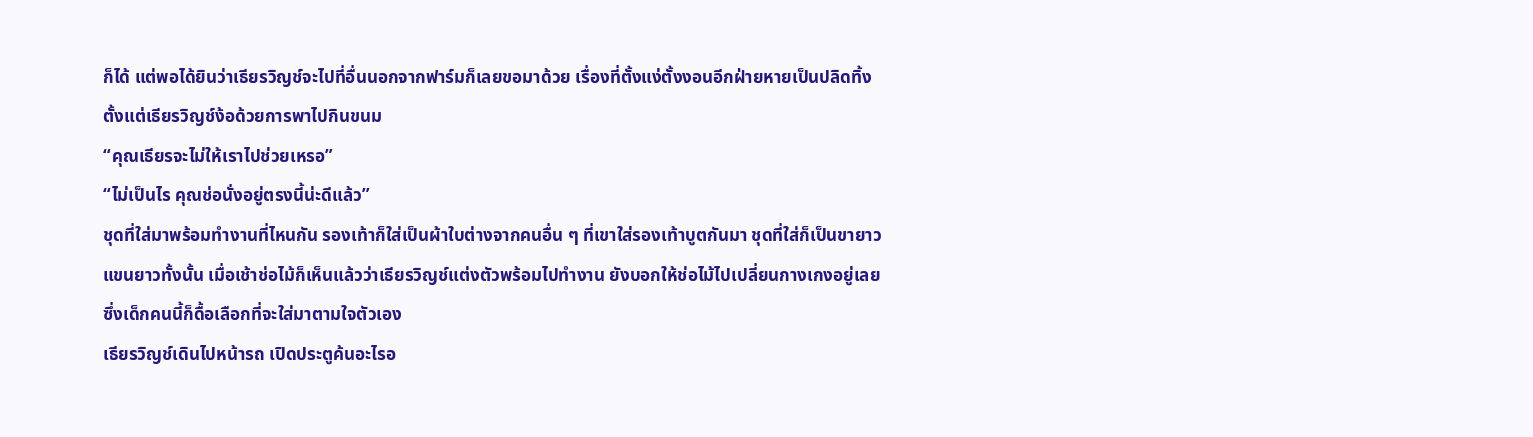ก็ได้ แต่พอได้ยินว่าเธียรวิญช์จะไปที่อื่นนอกจากฟาร์มก็เลยขอมาด้วย เรื่องที่ตั้งแง่ตั้งงอนอีกฝ่ายหายเป็นปลิดทิ้งตั้งแต่เธียรวิญช์ง้อด้วยการพาไปกินขนม
“คุณเธียรจะไม่ให้เราไปช่วยเหรอ”
“ไม่เป็นไร คุณช่อนั่งอยู่ตรงนี้น่ะดีแล้ว”
ชุดที่ใส่มาพร้อมทำงานที่ไหนกัน รองเท้าก็ใส่เป็นผ้าใบต่างจากคนอื่น ๆ ที่เขาใส่รองเท้าบูตกันมา ชุดที่ใส่ก็เป็นขายาวแขนยาวทั้งนั้น เมื่อเช้าช่อไม้ก็เห็นแล้วว่าเธียรวิญช์แต่งตัวพร้อมไปทำงาน ยังบอกให้ช่อไม้ไปเปลี่ยนกางเกงอยู่เลย ซึ่งเด็กคนนี้ก็ดื้อเลือกที่จะใส่มาตามใจตัวเอง
เธียรวิญช์เดินไปหน้ารถ เปิดประตูค้นอะไรอ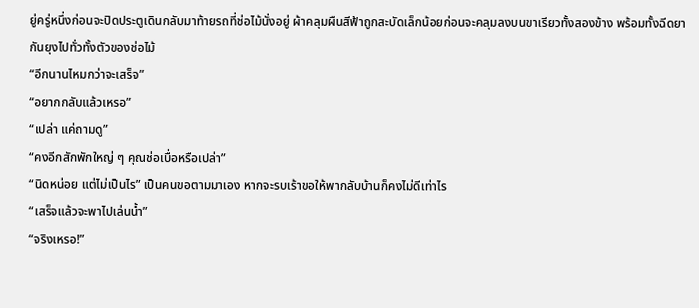ยู่ครู่หนึ่งก่อนจะปิดประตูเดินกลับมาท้ายรถที่ช่อไม้นั่งอยู่ ผ้าคลุมผืนสีฟ้าถูกสะบัดเล็กน้อยก่อนจะคลุมลงบนขาเรียวทั้งสองข้าง พร้อมทั้งฉีดยากันยุงไปทั่วทั้งตัวของช่อไม้
“อีกนานไหมกว่าจะเสร็จ”
“อยากกลับแล้วเหรอ”
“เปล่า แค่ถามดู”
“คงอีกสักพักใหญ่ ๆ คุณช่อเบื่อหรือเปล่า”
“นิดหน่อย แต่ไม่เป็นไร” เป็นคนขอตามมาเอง หากจะรบเร้าขอให้พากลับบ้านก็คงไม่ดีเท่าไร
“เสร็จแล้วจะพาไปเล่นน้ำ”
“จริงเหรอ!”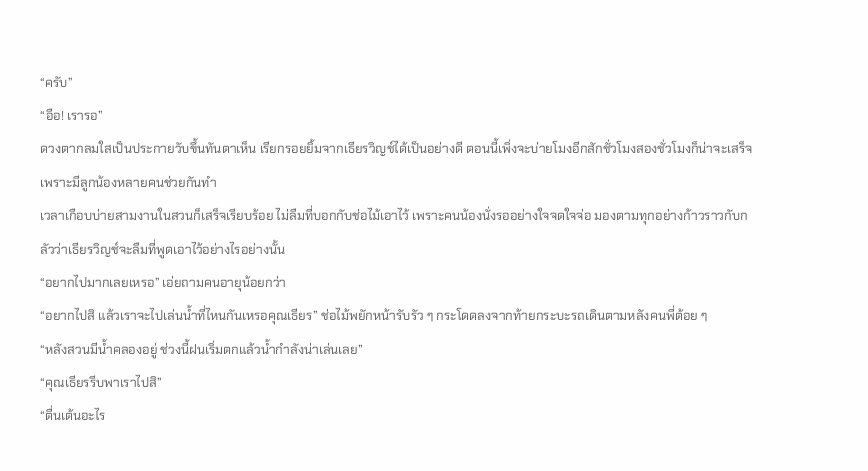“ครับ”
“อือ! เรารอ”
ดวงตากลมใสเป็นประกายวับขึ้นทันตาเห็น เรียกรอยยิ้มจากเธียรวิญช์ได้เป็นอย่างดี ตอนนี้เพิ่งจะบ่ายโมงอีกสักชั่วโมงสองชั่วโมงก็น่าจะเสร็จ เพราะมีลูกน้องหลายคนช่วยกันทำ
เวลาเกือบบ่ายสามงานในสวนก็เสร็จเรียบร้อย ไม่ลืมที่บอกกับช่อไม้เอาไว้ เพราะคนน้องนั่งรออย่างใจจดใจจ่อ มองตามทุกอย่างก้าวราวกับกลัวว่าเธียรวิญช์จะลืมที่พูดเอาไว้อย่างไรอย่างนั้น
“อยากไปมากเลยเหรอ” เอ่ยถามคนอายุน้อยกว่า
“อยากไปสิ แล้วเราจะไปเล่นน้ำที่ไหนกันเหรอคุณเธียร” ช่อไม้พยักหน้ารับรัว ๆ กระโดดลงจากท้ายกระบะรถเดินตามหลังคนพี่ต้อย ๆ
“หลังสวนมีน้ำคลองอยู่ ช่วงนี้ฝนเริ่มตกแล้วน้ำกำลังน่าเล่นเลย”
“คุณเธียรรีบพาเราไปสิ”
“ตื่นเต้นอะไร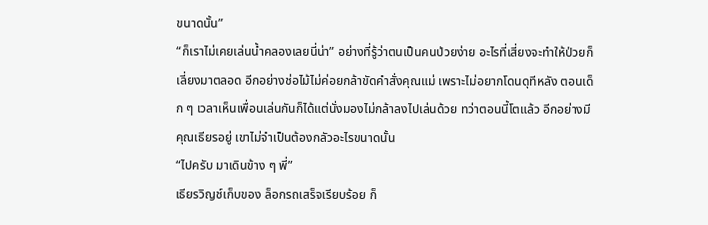ขนาดนั้น”
“ก็เราไม่เคยเล่นน้ำคลองเลยนี่น่า” อย่างที่รู้ว่าตนเป็นคนป่วยง่าย อะไรที่เสี่ยงจะทำให้ป่วยก็เลี่ยงมาตลอด อีกอย่างช่อไม้ไม่ค่อยกล้าขัดคำสั่งคุณแม่ เพราะไม่อยากโดนดุทีหลัง ตอนเด็ก ๆ เวลาเห็นเพื่อนเล่นกันก็ได้แต่นั่งมองไม่กล้าลงไปเล่นด้วย ทว่าตอนนี้โตแล้ว อีกอย่างมีคุณเธียรอยู่ เขาไม่จำเป็นต้องกลัวอะไรขนาดนั้น
“ไปครับ มาเดินข้าง ๆ พี่”
เธียรวิญช์เก็บของ ล็อกรถเสร็จเรียบร้อย ก็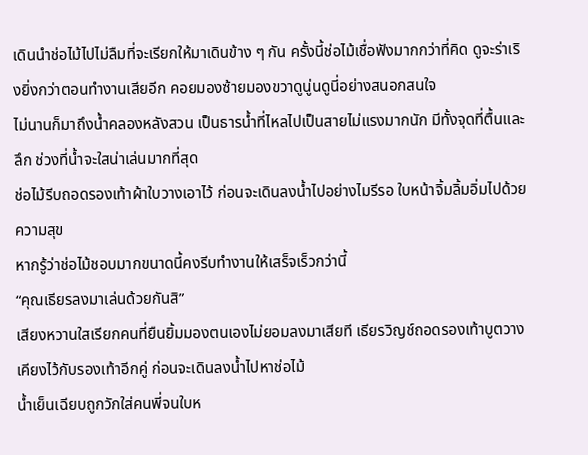เดินนำช่อไม้ไปไม่ลืมที่จะเรียกให้มาเดินข้าง ๆ กัน ครั้งนี้ช่อไม้เชื่อฟังมากกว่าที่คิด ดูจะร่าเริงยิ่งกว่าตอนทำงานเสียอีก คอยมองซ้ายมองขวาดูนู่นดูนี่อย่างสนอกสนใจ
ไม่นานก็มาถึงน้ำคลองหลังสวน เป็นธารน้ำที่ไหลไปเป็นสายไม่แรงมากนัก มีทั้งจุดที่ตื้นและลึก ช่วงที่น้ำจะใสน่าเล่นมากที่สุด
ช่อไม้รีบถอดรองเท้าผ้าใบวางเอาไว้ ก่อนจะเดินลงน้ำไปอย่างไมรีรอ ใบหน้าจิ้มลิ้มอิ่มไปด้วยความสุข
หากรู้ว่าช่อไม้ชอบมากขนาดนี้คงรีบทำงานให้เสร็จเร็วกว่านี้
“คุณเธียรลงมาเล่นด้วยกันสิ”
เสียงหวานใสเรียกคนที่ยืนยิ้มมองตนเองไม่ยอมลงมาเสียที เธียรวิญช์ถอดรองเท้าบูตวางเคียงไว้กับรองเท้าอีกคู่ ก่อนจะเดินลงน้ำไปหาช่อไม้
น้ำเย็นเฉียบถูกวักใส่คนพี่จนใบห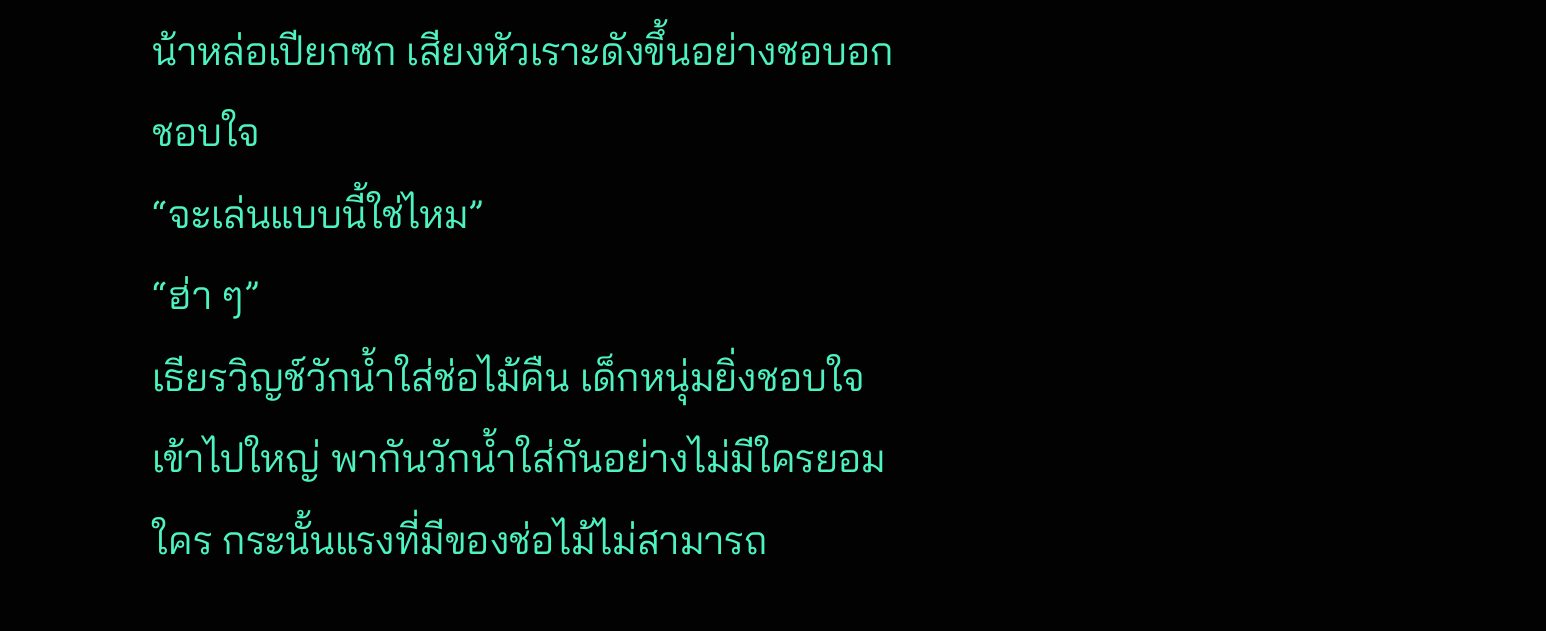น้าหล่อเปียกซก เสียงหัวเราะดังขึ้นอย่างชอบอกชอบใจ
“จะเล่นแบบนี้ใช่ไหม”
“ฮ่า ๆ”
เธียรวิญช์วักน้ำใส่ช่อไม้คืน เด็กหนุ่มยิ่งชอบใจเข้าไปใหญ่ พากันวักน้ำใส่กันอย่างไม่มีใครยอมใคร กระนั้นแรงที่มีของช่อไม้ไม่สามารถ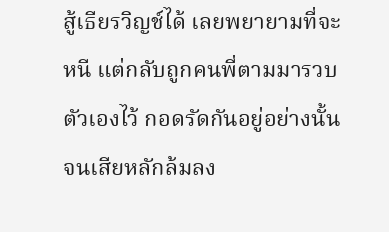สู้เธียรวิญช์ได้ เลยพยายามที่จะหนี แต่กลับถูกคนพี่ตามมารวบตัวเองไว้ กอดรัดกันอยู่อย่างนั้นจนเสียหลักล้มลง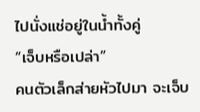ไปนั่งแช่อยู่ในน้ำทั้งคู่
“เจ็บหรือเปล่า”
คนตัวเล็กส่ายหัวไปมา จะเจ็บ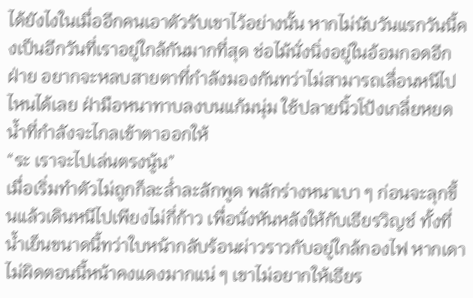ได้ยังไงในเมื่ออีกคนเอาตัวรับเขาไว้อย่างนั้น หากไม่นับวันแรกวันนี้คงเป็นอีกวันที่เราอยู่ใกล้กันมากที่สุด ช่อไม้นั่งนิ่งอยู่ในอ้อมกอดอีกฝ่าย อยากจะหลบสายตาที่กำลังมองกันทว่าไม่สามารถเลื่อนหนีไปไหนได้เลย ฝ่ามือหนาทาบลงบนแก้มนุ่ม ใช้ปลายนิ้วโป้งเกลี่ยหยดน้ำที่กำลังจะไกลเข้าตาออกให้
“ระ เราจะไปเล่นตรงนู้น”
เมื่อเริ่มทำตัวไม่ถูกก็ละล่ำละลักพูด พลักร่างหนาเบา ๆ ก่อนจะลุกขึ้นแล้วเดินหนีไปเพียงไม่กี่ก้าว เพื่อนั่งหันหลังให้กับเธียรวิญช์ ทั้งที่น้ำเย็นขนาดนี้ทว่าใบหน้ากลับร้อนผ่าวราวกับอยู่ใกล้กองไฟ หากเดาไม่ผิดตอนนี้หน้าคงแดงมากแน่ ๆ เขาไม่อยากให้เธียร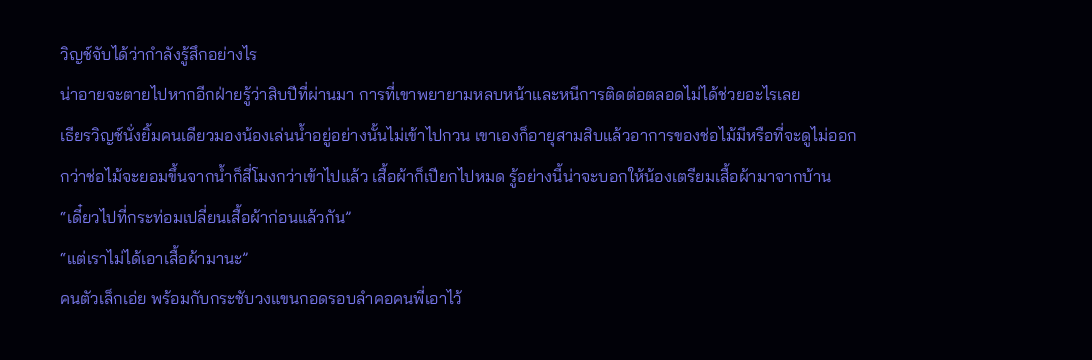วิญช์จับได้ว่ากำลังรู้สึกอย่างไร
น่าอายจะตายไปหากอีกฝ่ายรู้ว่าสิบปีที่ผ่านมา การที่เขาพยายามหลบหน้าและหนีการติดต่อตลอดไม่ได้ช่วยอะไรเลย
เธียรวิญช์นั่งยิ้มคนเดียวมองน้องเล่นน้ำอยู่อย่างนั้นไม่เข้าไปกวน เขาเองก็อายุสามสิบแล้วอาการของช่อไม้มีหรือที่จะดูไม่ออก
กว่าช่อไม้จะยอมขึ้นจากน้ำก็สี่โมงกว่าเข้าไปแล้ว เสื้อผ้าก็เปียกไปหมด รู้อย่างนี้น่าจะบอกให้น้องเตรียมเสื้อผ้ามาจากบ้าน
“เดี๋ยวไปที่กระท่อมเปลี่ยนเสื้อผ้าก่อนแล้วกัน”
“แต่เราไม่ได้เอาเสื้อผ้ามานะ”
คนตัวเล็กเอ่ย พร้อมกับกระชับวงแขนกอดรอบลำคอคนพี่เอาไว้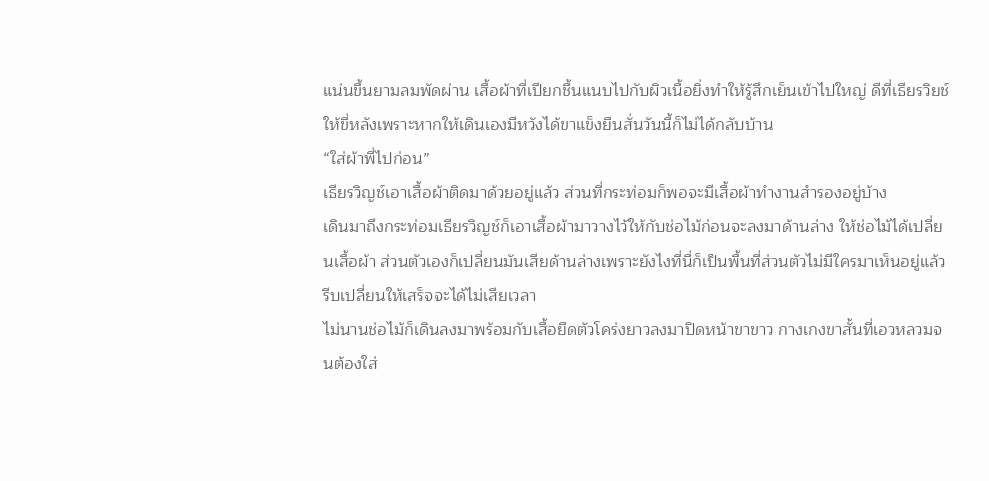แน่นขึ้นยามลมพัดผ่าน เสื้อผ้าที่เปียกชื้นแนบไปกับผิวเนื้อยิ่งทำให้รู้สึกเย็นเข้าไปใหญ่ ดีที่เธียรวิยช์ให้ขี่หลังเพราะหากให้เดินเองมีหวังได้ขาแข็งยืนสั่นวันนี้ก็ไม่ได้กลับบ้าน
“ใส่ผ้าพี่ไปก่อน”
เธียรวิญช์เอาเสื้อผ้าติดมาด้วยอยู่แล้ว ส่วนที่กระท่อมก็พอจะมีเสื้อผ้าทำงานสำรองอยู่บ้าง
เดินมาถึงกระท่อมเธียรวิญช์ก็เอาเสื้อผ้ามาวางไว้ให้กับช่อไม้ก่อนจะลงมาด้านล่าง ให้ช่อไม้ได้เปลี่ยนเสื้อผ้า ส่วนตัวเองก็เปลี่ยนมันเสียด้านล่างเพราะยังไงที่นี่ก็เป็นพื้นที่ส่วนตัวไม่มีใครมาเห็นอยู่แล้ว รีบเปลี่ยนให้เสร็จจะได้ไม่เสียเวลา
ไม่นานช่อไม้ก็เดินลงมาพร้อมกับเสื้อยืดตัวโคร่งยาวลงมาปิดหน้าขาขาว กางเกงขาสั้นที่เอวหลวมจนต้องใส่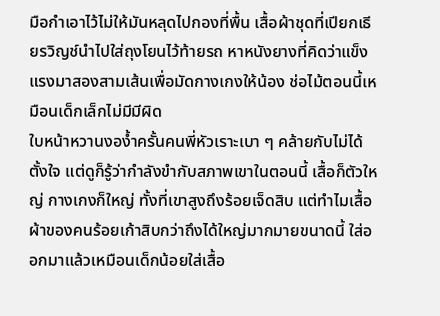มือกำเอาไว้ไม่ให้มันหลุดไปกองที่พื้น เสื้อผ้าชุดที่เปียกเธียรวิญช์นำไปใส่ถุงโยนไว้ท้ายรถ หาหนังยางที่คิดว่าแข็งแรงมาสองสามเส้นเพื่อมัดกางเกงให้น้อง ช่อไม้ตอนนี้เหมือนเด็กเล็กไม่มีมีผิด
ใบหน้าหวานงอง้ำครั้นคนพี่หัวเราะเบา ๆ คล้ายกับไม่ได้ตั้งใจ แต่ดูก็รู้ว่ากำลังขำกับสภาพเขาในตอนนี้ เสื้อก็ตัวใหญ่ กางเกงก็ใหญ่ ทั้งที่เขาสูงถึงร้อยเจ็ดสิบ แต่ทำไมเสื้อผ้าของคนร้อยเก้าสิบกว่าถึงได้ใหญ่มากมายขนาดนี้ ใส่ออกมาแล้วเหมือนเด็กน้อยใส่เสื้อ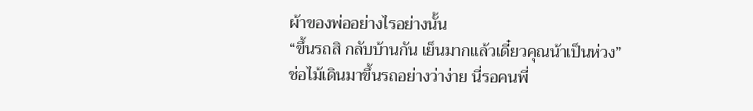ผ้าของพ่ออย่างไรอย่างนั้น
“ขึ้นรถสิ กลับบ้านกัน เย็นมากแล้วเดี๋ยวคุณน้าเป็นห่วง”
ช่อไม้เดินมาขึ้นรถอย่างว่าง่าย นี่รอคนพี่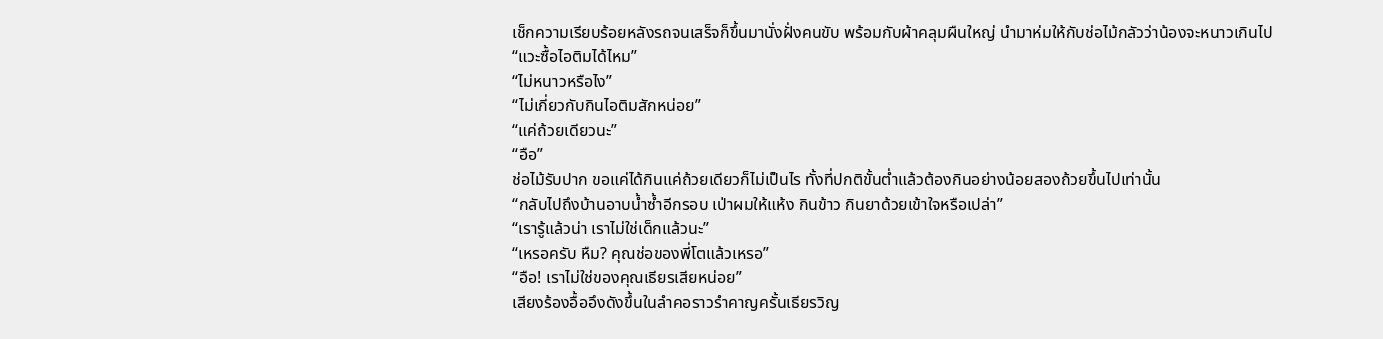เช็กความเรียบร้อยหลังรถจนเสร็จก็ขึ้นมานั่งฝั่งคนขับ พร้อมกับผ้าคลุมผืนใหญ่ นำมาห่มให้กับช่อไม้กลัวว่าน้องจะหนาวเกินไป
“แวะซื้อไอติมได้ไหม”
“ไม่หนาวหรือไง”
“ไม่เกี่ยวกับกินไอติมสักหน่อย”
“แค่ถ้วยเดียวนะ”
“อือ”
ช่อไม้รับปาก ขอแค่ได้กินแค่ถ้วยเดียวก็ไม่เป็นไร ทั้งที่ปกติขั้นต่ำแล้วต้องกินอย่างน้อยสองถ้วยขึ้นไปเท่านั้น
“กลับไปถึงบ้านอาบน้ำซ้ำอีกรอบ เป่าผมให้แห้ง กินข้าว กินยาด้วยเข้าใจหรือเปล่า”
“เรารู้แล้วน่า เราไม่ใช่เด็กแล้วนะ”
“เหรอครับ หืม? คุณช่อของพี่โตแล้วเหรอ”
“อือ! เราไม่ใช่ของคุณเธียรเสียหน่อย”
เสียงร้องอื้ออึงดังขึ้นในลำคอราวรำคาญครั้นเธียรวิญ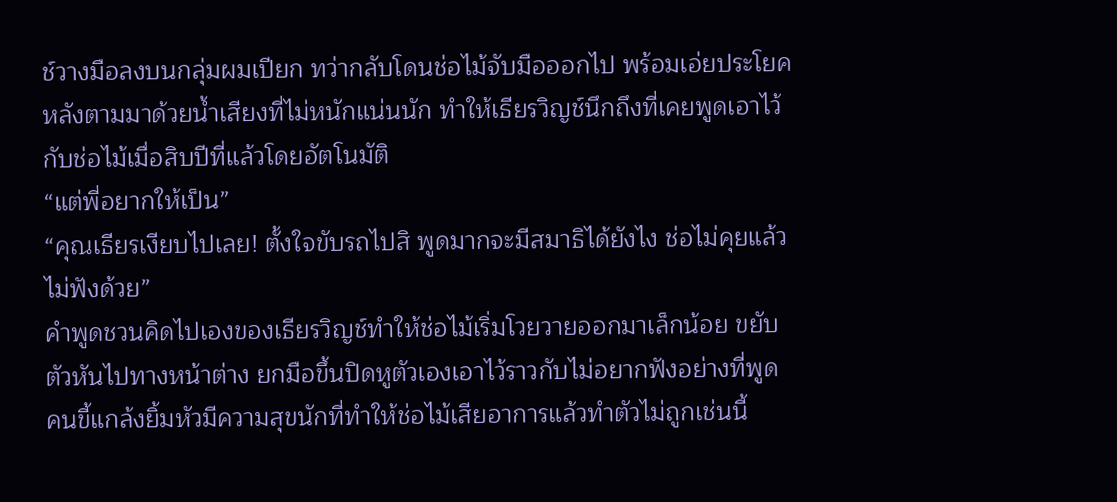ช์วางมือลงบนกลุ่มผมเปียก ทว่ากลับโดนช่อไม้จับมือออกไป พร้อมเอ่ยประโยคหลังตามมาด้วยน้ำเสียงที่ไม่หนักแน่นนัก ทำให้เธียรวิญช์นึกถึงที่เคยพูดเอาไว้กับช่อไม้เมื่อสิบปีที่แล้วโดยอัตโนมัติ
“แต่พี่อยากให้เป็น”
“คุณเธียรเงียบไปเลย! ตั้งใจขับรถไปสิ พูดมากจะมีสมาธิได้ยังไง ช่อไม่คุยแล้ว ไม่ฟังด้วย”
คำพูดชวนคิดไปเองของเธียรวิญช์ทำให้ช่อไม้เริ่มโวยวายออกมาเล็กน้อย ขยับตัวหันไปทางหน้าต่าง ยกมือขึ้นปิดหูตัวเองเอาไว้ราวกับไม่อยากฟังอย่างที่พูด
คนขี้แกล้งยิ้มหัวมีความสุขนักที่ทำให้ช่อไม้เสียอาการแล้วทำตัวไม่ถูกเช่นนี้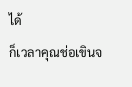ได้
ก็เวลาคุณช่อเขินจ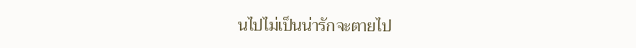นไปไม่เป็นน่ารักจะตายไป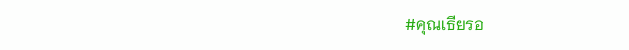#คุณเธียรอ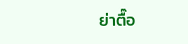ย่าตื๊อ